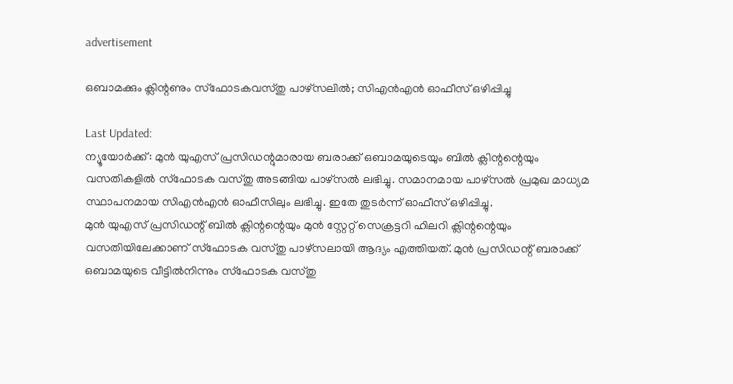advertisement

ഒബാമക്കും ക്ലിന്റണും സ്ഫോടകവസ്തു പാഴ്സലിൽ; സിഎൻഎൻ ഓഫീസ് ഒഴിപ്പിച്ചു

Last Updated:
ന്യൂയോർക്ക്: മുൻ യുഎസ് പ്രസിഡന്റുമാരായ ബരാക്ക് ഒബാമയുടെയും ബിൽ ക്ലിന്റന്റെയും വസതികളിൽ സ്ഫോടക വസ്തു അടങ്ങിയ പാഴ്സൽ ലഭിച്ചു. സമാനമായ പാഴ്സൽ പ്രമുഖ മാധ്യമ സ്ഥാപനമായ സിഎൻഎൻ ഓഫീസിലും ലഭിച്ചു. ഇതേ തുടർന്ന് ഓഫീസ് ഒഴിപ്പിച്ചു.
മുൻ യുഎസ് പ്രസിഡന്റ് ബിൽ ക്ലിന്റന്റെയും മുൻ സ്റ്റേറ്റ് സെക്രട്ടറി ഹിലറി ക്ലിന്റന്റെയും വസതിയിലേക്കാണ് സ്ഫോടക വസ്തു പാഴ്സലായി ആദ്യം എത്തിയത്. മുൻ പ്രസിഡന്റ് ബരാക്ക് ഒബാമയുടെ വീട്ടിൽനിന്നും സ്ഫോടക വസ്തു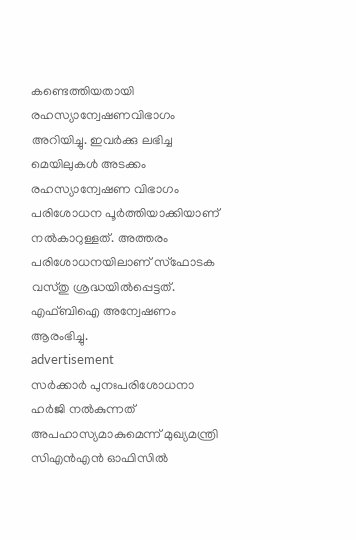കണ്ടെത്തിയതായി രഹസ്യാന്വേഷണവിഭാഗം അറിയിച്ചു. ഇവർക്കു ലഭിച്ച മെയിലുകൾ അടക്കം രഹസ്യാന്വേഷണ വിഭാഗം പരിശോധന പൂർത്തിയാക്കിയാണ് നൽകാറുള്ളത്. അത്തരം പരിശോധനയിലാണ് സ്ഫോടക വസ്തു ശ്രദ്ധയിൽപ്പെട്ടത്. എഫ്ബിഐ അന്വേഷണം ആരംഭിച്ചു.
advertisement
സര്‍ക്കാര്‍ പുനഃപരിശോധനാ ഹര്‍ജി നല്‍കുന്നത് അപഹാസ്യമാകുമെന്ന് മുഖ്യമന്ത്രി
സിഎൻഎൻ ഓഫിസിൽ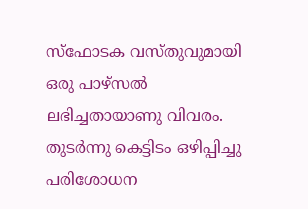സ്ഫോടക വസ്തുവുമായി ഒരു പാഴ്സൽ ലഭിച്ചതായാണു വിവരം. തുടർന്നു കെട്ടിടം ഒഴിപ്പിച്ചു പരിശോധന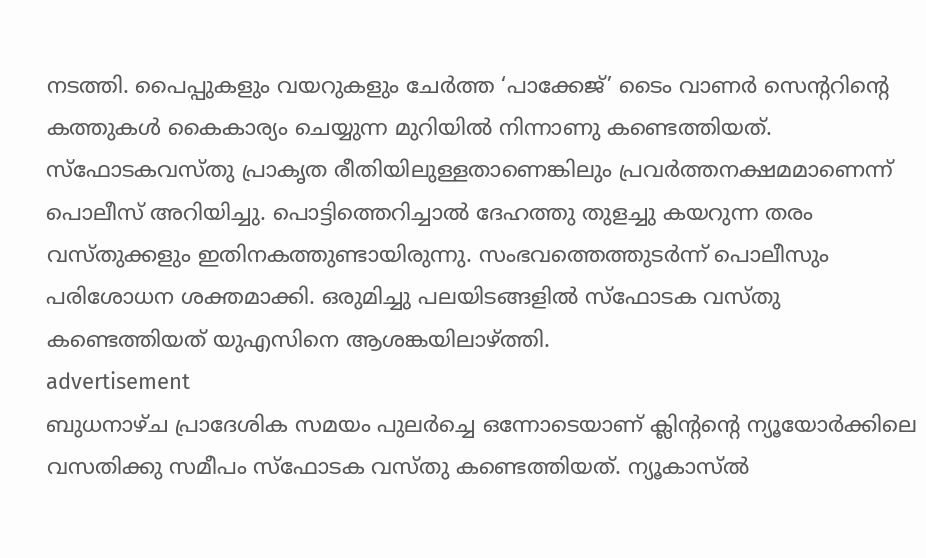നടത്തി. പൈപ്പുകളും വയറുകളും ചേർത്ത ‘പാക്കേജ്’ ടൈം വാണർ സെന്ററിന്റെ കത്തുകൾ കൈകാര്യം ചെയ്യുന്ന മുറിയിൽ നിന്നാണു കണ്ടെത്തിയത്. സ്ഫോടകവസ്തു പ്രാകൃത രീതിയിലുള്ളതാണെങ്കിലും പ്രവർത്തനക്ഷമമാണെന്ന് പൊലീസ് അറിയിച്ചു. പൊട്ടിത്തെറിച്ചാൽ ദേഹത്തു തുളച്ചു കയറുന്ന തരം വസ്തുക്കളും ഇതിനകത്തുണ്ടായിരുന്നു. സംഭവത്തെത്തുടർന്ന് പൊലീസും പരിശോധന ശക്തമാക്കി. ഒരുമിച്ചു പലയിടങ്ങളിൽ സ്ഫോടക വസ്തു കണ്ടെത്തിയത് യുഎസിനെ ആശങ്കയിലാഴ്ത്തി.
advertisement
ബുധനാഴ്ച പ്രാദേശിക സമയം പുലർച്ചെ ഒന്നോടെയാണ് ക്ലിന്റന്റെ ന്യൂയോർക്കിലെ വസതിക്കു സമീപം സ്ഫോടക വസ്തു കണ്ടെത്തിയത്. ന്യൂകാസ്‌ൽ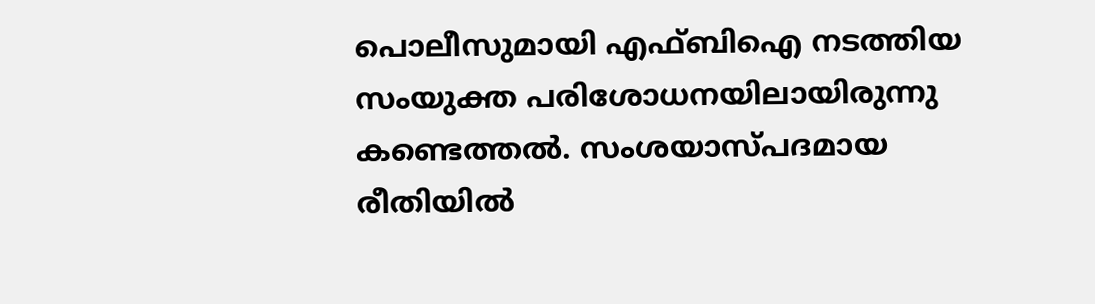പൊലീസുമായി എഫ്ബിഐ നടത്തിയ സംയുക്ത പരിശോധനയിലായിരുന്നു കണ്ടെത്തൽ. സംശയാസ്പദമായ രീതിയിൽ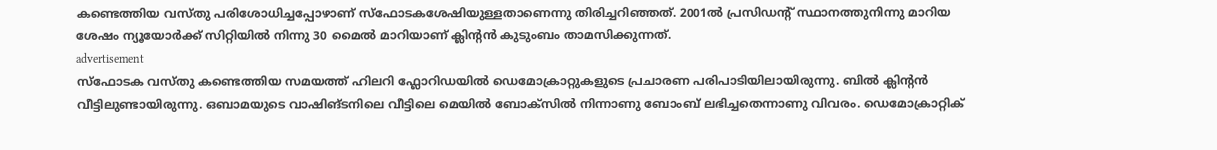കണ്ടെത്തിയ വസ്തു പരിശോധിച്ചപ്പോഴാണ് സ്ഫോടകശേഷിയുള്ളതാണെന്നു തിരിച്ചറിഞ്ഞത്. 2001ൽ പ്രസിഡന്റ് സ്ഥാനത്തുനിന്നു മാറിയ ശേഷം ന്യൂയോർക്ക് സിറ്റിയിൽ നിന്നു 30 മൈൽ മാറിയാണ് ക്ലിന്റൻ കുടുംബം താമസിക്കുന്നത്.
advertisement
സ്ഫോടക വസ്തു കണ്ടെത്തിയ സമയത്ത് ഹിലറി ഫ്ലോറിഡയിൽ ഡെമോക്രാറ്റുകളുടെ പ്രചാരണ പരിപാടിയിലായിരുന്നു. ബിൽ ക്ലിന്റൻ വീട്ടിലുണ്ടായിരുന്നു. ഒബാമയുടെ വാഷിങ്ടനിലെ വീട്ടിലെ മെയിൽ ബോക്സിൽ നിന്നാണു ബോംബ് ലഭിച്ചതെന്നാണു വിവരം. ഡെമോക്രാറ്റിക്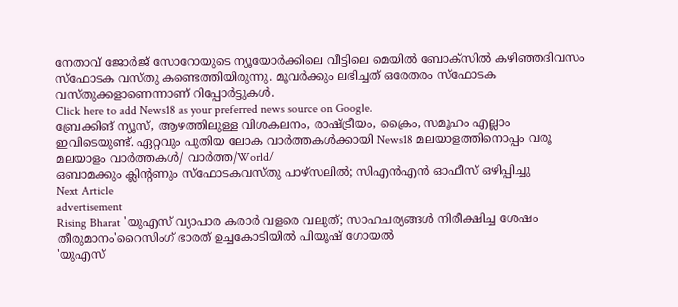നേതാവ് ജോർജ് സോറോയുടെ ന്യൂയോർക്കിലെ വീട്ടിലെ മെയിൽ ബോക്സിൽ കഴിഞ്ഞദിവസം സ്ഫോടക വസ്തു കണ്ടെത്തിയിരുന്നു. മൂവർക്കും ലഭിച്ചത് ഒരേതരം സ്ഫോടക വസ്തുക്കളാണെന്നാണ് റിപ്പോർട്ടുകൾ.
Click here to add News18 as your preferred news source on Google.
ബ്രേക്കിങ് ന്യൂസ്, ആഴത്തിലുള്ള വിശകലനം, രാഷ്ട്രീയം, ക്രൈം, സമൂഹം എല്ലാം ഇവിടെയുണ്ട്. ഏറ്റവും പുതിയ ലോക വാർത്തകൾക്കായി News18 മലയാളത്തിനൊപ്പം വരൂ
മലയാളം വാർത്തകൾ/ വാർത്ത/World/
ഒബാമക്കും ക്ലിന്റണും സ്ഫോടകവസ്തു പാഴ്സലിൽ; സിഎൻഎൻ ഓഫീസ് ഒഴിപ്പിച്ചു
Next Article
advertisement
Rising Bharat 'യുഎസ് വ്യാപാര കരാർ വളരെ വലുത്; സാഹചര്യങ്ങൾ നിരീക്ഷിച്ച ശേഷം തീരുമാനം'റൈസിംഗ് ഭാരത് ഉച്ചകോടിയിൽ പിയൂഷ് ഗോയൽ
'യുഎസ്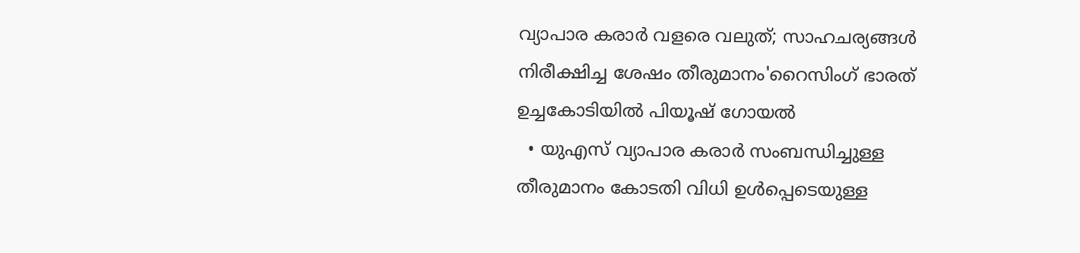വ്യാപാര കരാർ വളരെ വലുത്; സാഹചര്യങ്ങൾ നിരീക്ഷിച്ച ശേഷം തീരുമാനം'റൈസിംഗ് ഭാരത് ഉച്ചകോടിയിൽ പിയൂഷ് ഗോയൽ
  • യുഎസ് വ്യാപാര കരാർ സംബന്ധിച്ചുള്ള തീരുമാനം കോടതി വിധി ഉൾപ്പെടെയുള്ള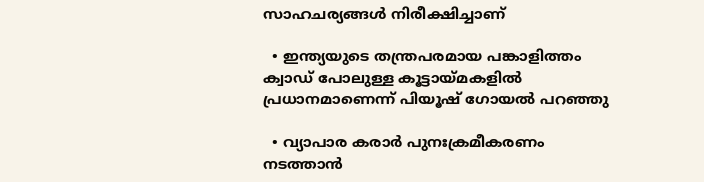സാഹചര്യങ്ങൾ നിരീക്ഷിച്ചാണ്

  • ഇന്ത്യയുടെ തന്ത്രപരമായ പങ്കാളിത്തം ക്വാഡ് പോലുള്ള കൂട്ടായ്മകളിൽ പ്രധാനമാണെന്ന് പിയൂഷ് ഗോയൽ പറഞ്ഞു

  • വ്യാപാര കരാർ പുനഃക്രമീകരണം നടത്താൻ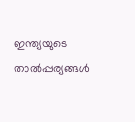ഇന്ത്യയുടെ താൽപ്പര്യങ്ങൾ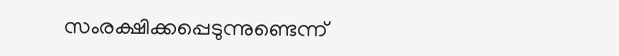സംരക്ഷിക്കപ്പെടുന്നുണ്ടെന്ന്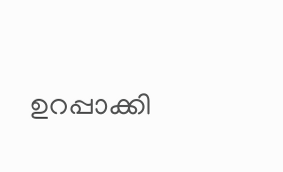ഉറപ്പാക്കി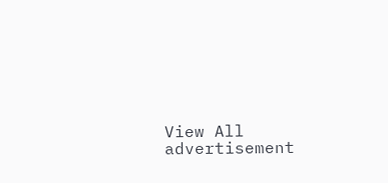View All
advertisement